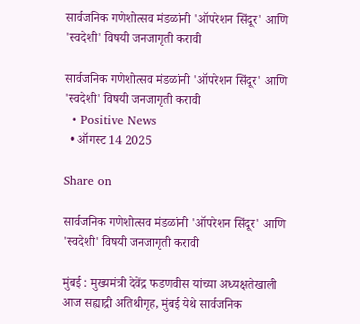सार्वजनिक गणेशोत्सव मंडळांनी 'ऑपरेशन सिंदूर' आणि 'स्वदेशी' विषयी जनजागृती करावी

सार्वजनिक गणेशोत्सव मंडळांनी 'ऑपरेशन सिंदूर' आणि 'स्वदेशी' विषयी जनजागृती करावी
  • Positive News
  • ऑगस्ट 14 2025

Share on

सार्वजनिक गणेशोत्सव मंडळांनी 'ऑपरेशन सिंदूर' आणि 'स्वदेशी' विषयी जनजागृती करावी

मुंबई : मुख्यमंत्री देवेंद्र फडणवीस यांच्या अध्यक्षतेखाली आज सह्याद्री अतिथीगृह, मुंबई येथे सार्वजनिक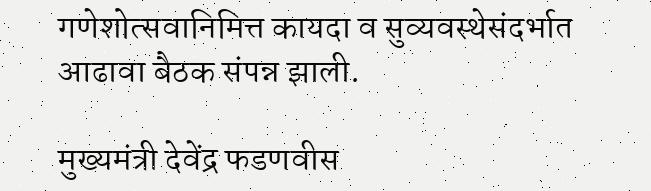गणेशोत्सवानिमित्त कायदा व सुव्यवस्थेसंदर्भात आढावा बैठक संपन्न झाली.

मुख्यमंत्री देवेंद्र फडणवीस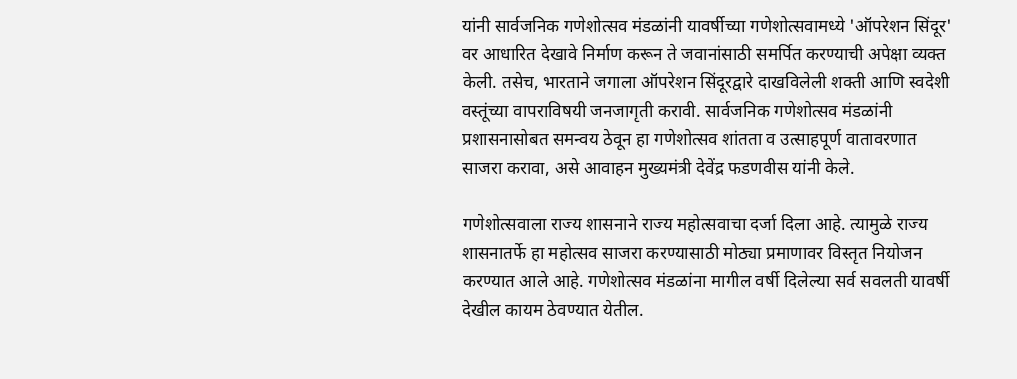यांनी सार्वजनिक गणेशोत्सव मंडळांनी यावर्षीच्या गणेशोत्सवामध्ये 'ऑपरेशन सिंदूर' वर आधारित देखावे निर्माण करून ते जवानांसाठी समर्पित करण्याची अपेक्षा व्यक्त केली. तसेच, भारताने जगाला ऑपरेशन सिंदूरद्वारे दाखविलेली शक्ती आणि स्वदेशी वस्तूंच्या वापराविषयी जनजागृती करावी. सार्वजनिक गणेशोत्सव मंडळांनी प्रशासनासोबत समन्वय ठेवून हा गणेशोत्सव शांतता व उत्साहपूर्ण वातावरणात साजरा करावा, असे आवाहन मुख्यमंत्री देवेंद्र फडणवीस यांनी केले.

गणेशोत्सवाला राज्य शासनाने राज्य महोत्सवाचा दर्जा दिला आहे. त्यामुळे राज्य शासनातर्फे हा महोत्सव साजरा करण्यासाठी मोठ्या प्रमाणावर विस्तृत नियोजन करण्यात आले आहे. गणेशोत्सव मंडळांना मागील वर्षी दिलेल्या सर्व सवलती यावर्षी देखील कायम ठेवण्यात येतील.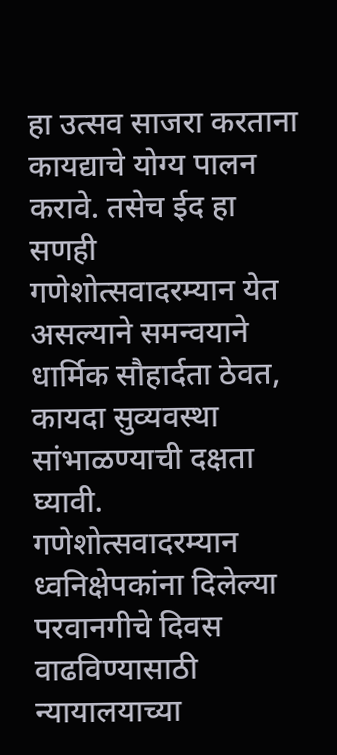हा उत्सव साजरा करताना कायद्याचे योग्य पालन करावे. तसेच ईद हा सणही गणेशोत्सवादरम्यान येत असल्याने समन्वयाने धार्मिक सौहार्दता ठेवत, कायदा सुव्यवस्था सांभाळण्याची दक्षता घ्यावी. गणेशोत्सवादरम्यान ध्वनिक्षेपकांना दिलेल्या परवानगीचे दिवस वाढविण्यासाठी न्यायालयाच्या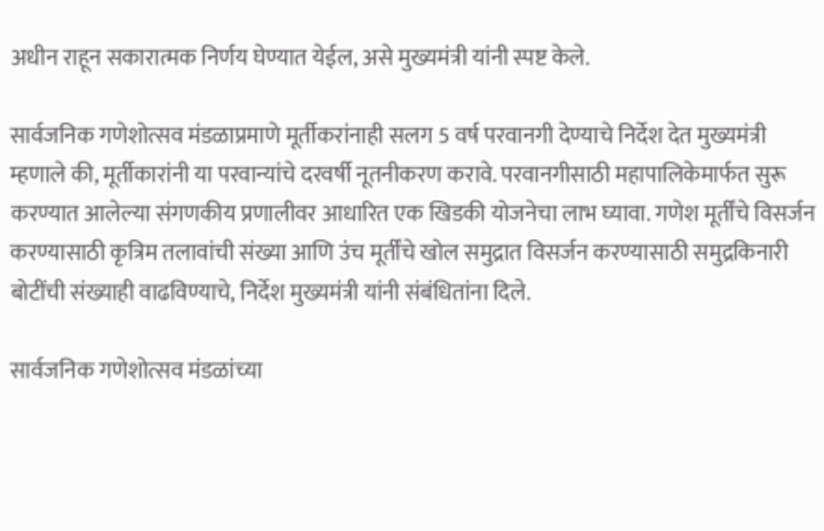अधीन राहून सकारात्मक निर्णय घेण्यात येईल, असे मुख्यमंत्री यांनी स्पष्ट केले.

सार्वजनिक गणेशोत्सव मंडळाप्रमाणे मूर्तीकरांनाही सलग 5 वर्ष परवानगी देण्याचे निर्देश देत मुख्यमंत्री म्हणाले की, मूर्तीकारांनी या परवान्यांचे दरवर्षी नूतनीकरण करावे. परवानगीसाठी महापालिकेमार्फत सुरू करण्यात आलेल्या संगणकीय प्रणालीवर आधारित एक खिडकी योजनेचा लाभ घ्यावा. गणेश मूर्तींचे विसर्जन करण्यासाठी कृत्रिम तलावांची संख्या आणि उंच मूर्तींचे खोल समुद्रात विसर्जन करण्यासाठी समुद्रकिनारी बोटींची संख्याही वाढविण्याचे, निर्देश मुख्यमंत्री यांनी संबंधितांना दिले.

सार्वजनिक गणेशोत्सव मंडळांच्या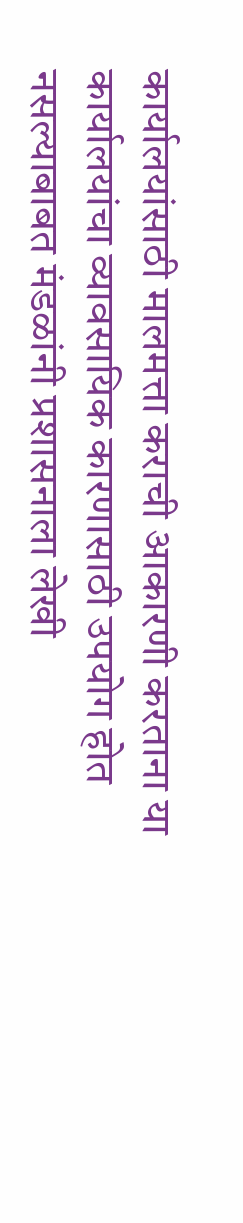कार्यालयांसाठी मालमत्ता कराची आकारणी करताना या कार्यालयांचा व्यावसायिक कारणासाठी उपयोग होत नसल्याबाबत मंडळांनी प्रशासनाला लेखी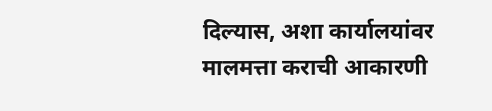दिल्यास, अशा कार्यालयांवर मालमत्ता कराची आकारणी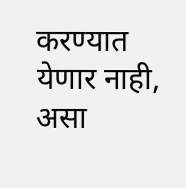करण्यात येणार नाही, असा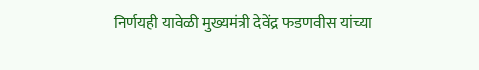निर्णयही यावेळी मुख्यमंत्री देवेंद्र फडणवीस यांच्या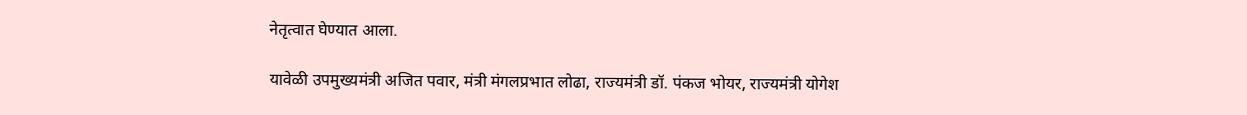नेतृत्वात घेण्यात आला.

यावेळी उपमुख्यमंत्री अजित पवार, मंत्री मंगलप्रभात लोढा, राज्यमंत्री डॉ. पंकज भोयर, राज्यमंत्री योगेश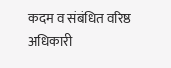कदम व संबंधित वरिष्ठ अधिकारी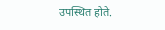उपस्थित होते.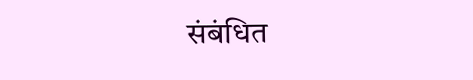संबंधित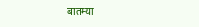बातम्या